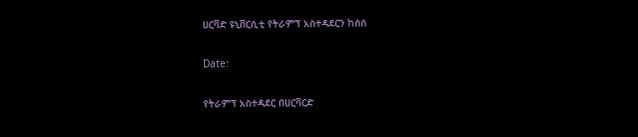ሀርቫድ ዩኒቨርሲቲ የትራምፕ አስተዳደርን ከሰሰ

Date:

የትራምፕ አስተዳደር በሀርቫርድ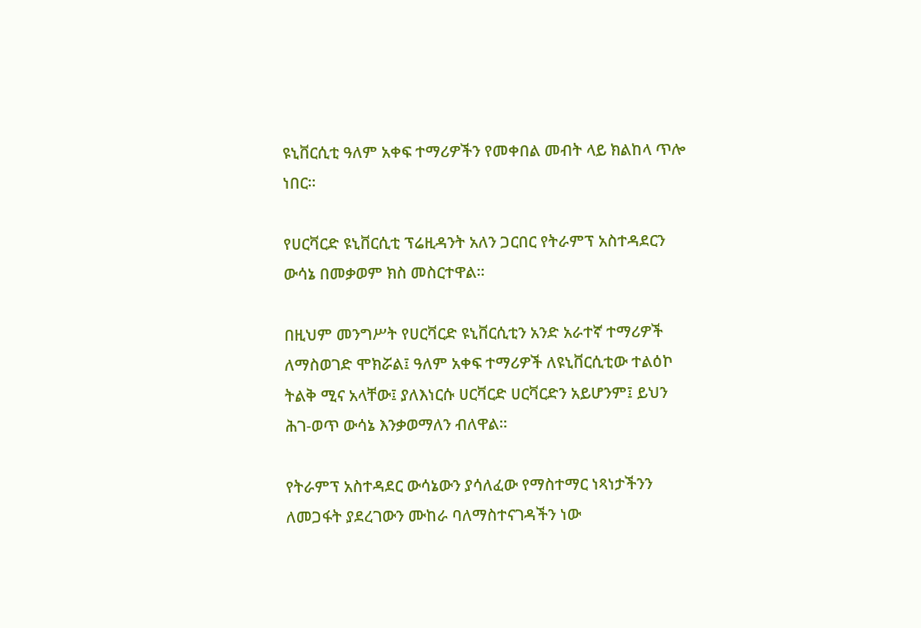ዩኒቨርሲቲ ዓለም አቀፍ ተማሪዎችን የመቀበል መብት ላይ ክልከላ ጥሎ ነበር።

የሀርቫርድ ዩኒቨርሲቲ ፕሬዚዳንት አለን ጋርበር የትራምፕ አስተዳደርን ውሳኔ በመቃወም ክስ መስርተዋል።

በዚህም መንግሥት የሀርቫርድ ዩኒቨርሲቲን አንድ አራተኛ ተማሪዎች ለማስወገድ ሞክሯል፤ ዓለም አቀፍ ተማሪዎች ለዩኒቨርሲቲው ተልዕኮ ትልቅ ሚና አላቸው፤ ያለእነርሱ ሀርቫርድ ሀርቫርድን አይሆንም፤ ይህን ሕገ-ወጥ ውሳኔ እንቃወማለን ብለዋል።

የትራምፕ አስተዳደር ውሳኔውን ያሳለፈው የማስተማር ነጻነታችንን ለመጋፋት ያደረገውን ሙከራ ባለማስተናገዳችን ነው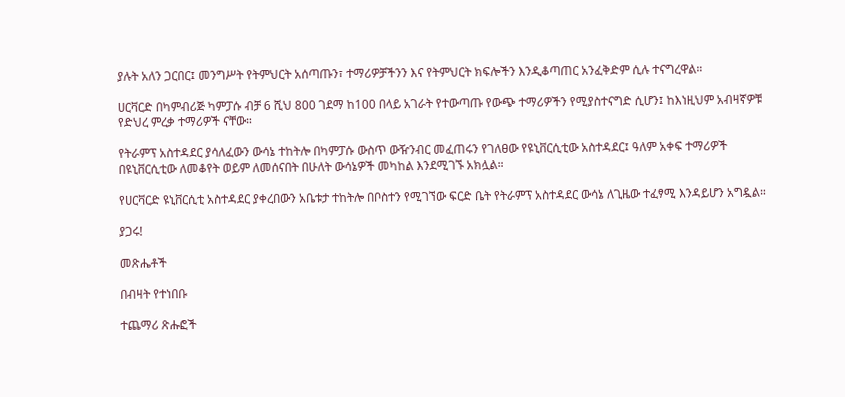ያሉት አለን ጋርበር፤ መንግሥት የትምህርት አሰጣጡን፣ ተማሪዎቻችንን እና የትምህርት ክፍሎችን እንዲቆጣጠር አንፈቅድም ሲሉ ተናግረዋል።

ሀርቫርድ በካምብሪጅ ካምፓሱ ብቻ 6 ሺህ 800 ገደማ ከ100 በላይ አገራት የተውጣጡ የውጭ ተማሪዎችን የሚያስተናግድ ሲሆን፤ ከእነዚህም አብዛኛዎቹ የድህረ ምረቃ ተማሪዎች ናቸው።

የትራምፕ አስተዳደር ያሳለፈውን ውሳኔ ተከትሎ በካምፓሱ ውስጥ ውዥንብር መፈጠሩን የገለፀው የዩኒቨርሲቲው አስተዳደር፤ ዓለም አቀፍ ተማሪዎች በዩኒቨርሲቲው ለመቆየት ወይም ለመሰናበት በሁለት ውሳኔዎች መካከል እንደሚገኙ አክሏል።

የሀርቫርድ ዩኒቨርሲቲ አስተዳደር ያቀረበውን አቤቱታ ተከትሎ በቦስተን የሚገኘው ፍርድ ቤት የትራምፕ አስተዳደር ውሳኔ ለጊዜው ተፈፃሚ እንዳይሆን አግዷል።

ያጋሩ!

መጽሔቶች

በብዛት የተነበቡ

ተጨማሪ ጽሑፎች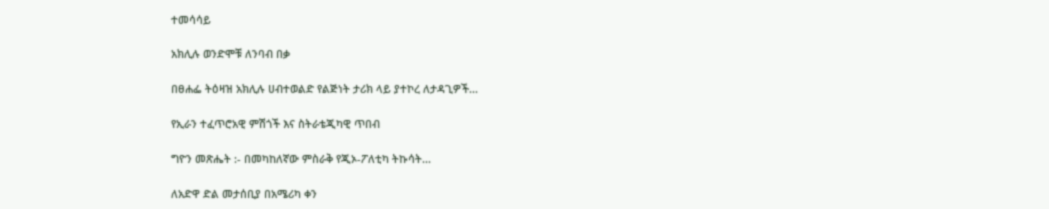ተመሳሳይ

አክሊሉ ወንድሞቹ ለንባብ በቃ

በፀሐፌ ትዕዛዝ አክሊሉ ሀብተወልድ የልጅነት ታሪክ ላይ ያተኮረ ለታዳጊዎች...

የኢራን ተፈጥሮአዊ ምሽጎች እና ስትራቴጂካዊ ጥበብ

ግዮን መጽሔት :- በመካከለኛው ምስራቅ የጂኦ-ፖለቲካ ትኩሳት...

ለአድዋ ድል መታሰቢያ በአሜሪካ ቀን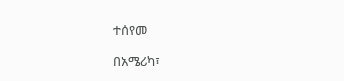ተሰየመ

በአሜሪካ፣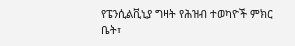የፔንሲልቪኒያ ግዛት የሕዝብ ተወካዮች ምክር ቤት፣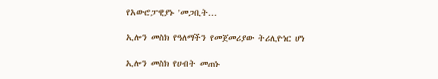የአውሮፓዊያኑ 'መጋቢት...

ኢሎን መስክ የዓለማችን የመጀመሪያው ትሪሊዮነር ሆነ

ኢሎን መስክ የሀብት መጠኑ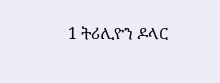1 ትሪሊዮን ዶላር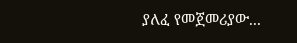ያለፈ የመጀመሪያው...